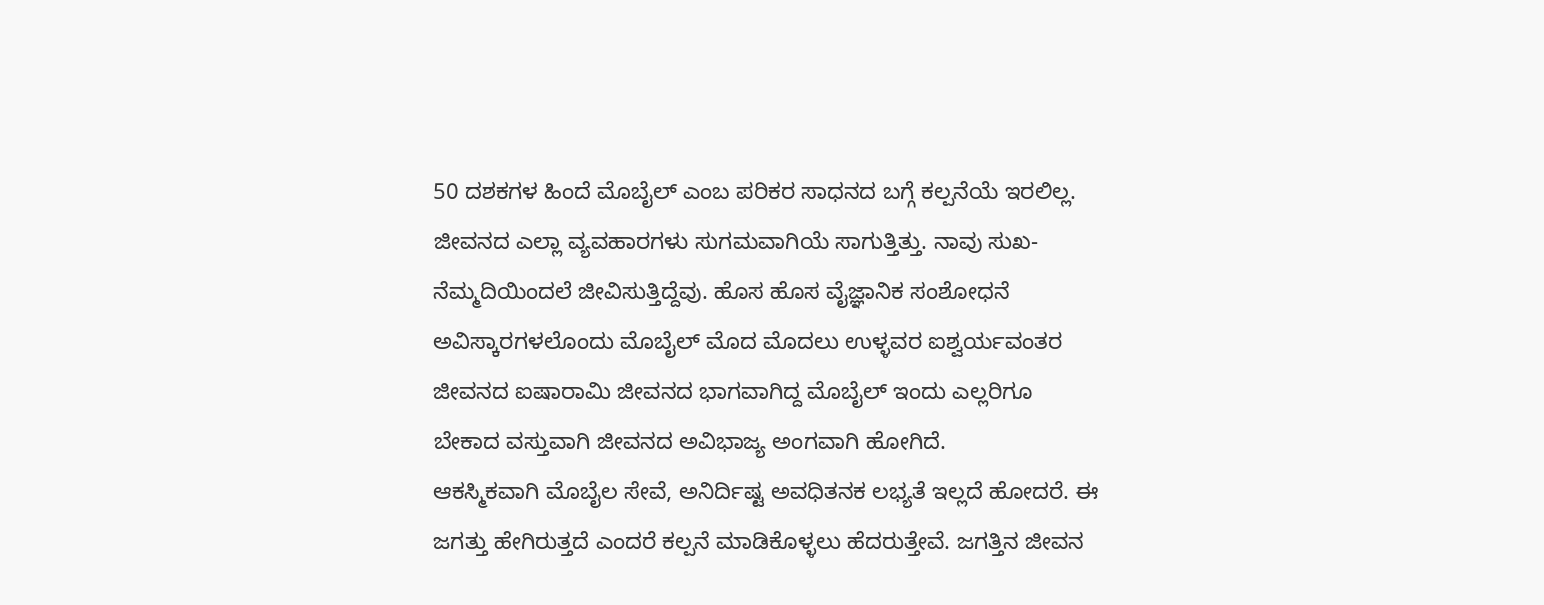50 ದಶಕಗಳ ಹಿಂದೆ ಮೊಬೈಲ್ ಎಂಬ ಪರಿಕರ ಸಾಧನದ ಬಗ್ಗೆ ಕಲ್ಪನೆಯೆ ಇರಲಿಲ್ಲ. ಜೀವನದ ಎಲ್ಲಾ ವ್ಯವಹಾರಗಳು ಸುಗಮವಾಗಿಯೆ ಸಾಗುತ್ತಿತ್ತು. ನಾವು ಸುಖ-ನೆಮ್ಮದಿಯಿಂದಲೆ ಜೀವಿಸುತ್ತಿದ್ದೆವು. ಹೊಸ ಹೊಸ ವೈಜ್ಞಾನಿಕ ಸಂಶೋಧನೆ ಅವಿಸ್ಕಾರಗಳಲೊಂದು ಮೊಬೈಲ್ ಮೊದ ಮೊದಲು ಉಳ್ಳವರ ಐಶ್ವರ್ಯವಂತರ ಜೀವನದ ಐಷಾರಾಮಿ ಜೀವನದ ಭಾಗವಾಗಿದ್ದ ಮೊಬೈಲ್ ಇಂದು ಎಲ್ಲರಿಗೂ ಬೇಕಾದ ವಸ್ತುವಾಗಿ ಜೀವನದ ಅವಿಭಾಜ್ಯ ಅಂಗವಾಗಿ ಹೋಗಿದೆ.
ಆಕಸ್ಮಿಕವಾಗಿ ಮೊಬೈಲ ಸೇವೆ, ಅನಿರ್ದಿಷ್ಟ ಅವಧಿತನಕ ಲಭ್ಯತೆ ಇಲ್ಲದೆ ಹೋದರೆ. ಈ ಜಗತ್ತು ಹೇಗಿರುತ್ತದೆ ಎಂದರೆ ಕಲ್ಪನೆ ಮಾಡಿಕೊಳ್ಳಲು ಹೆದರುತ್ತೇವೆ. ಜಗತ್ತಿನ ಜೀವನ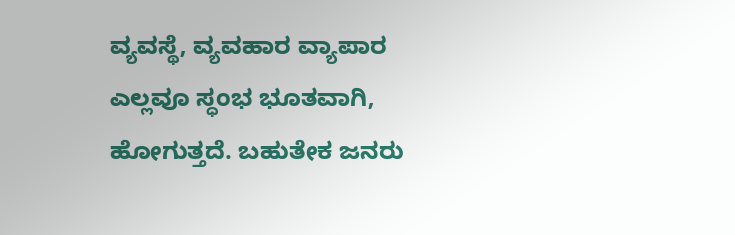ವ್ಯವಸ್ಥೆ, ವ್ಯವಹಾರ ವ್ಯಾಪಾರ ಎಲ್ಲವೂ ಸ್ಧಂಭ ಭೂತವಾಗಿ, ಹೋಗುತ್ತದೆ. ಬಹುತೇಕ ಜನರು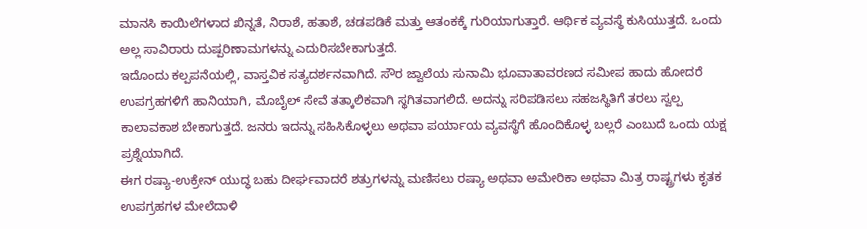ಮಾನಸಿ ಕಾಯಿಲೆಗಳಾದ ಖಿನ್ನತೆ, ನಿರಾಶೆ, ಹತಾಶೆ, ಚಡಪಡಿಕೆ ಮತ್ತು ಆತಂಕಕ್ಕೆ ಗುರಿಯಾಗುತ್ತಾರೆ. ಆರ್ಥಿಕ ವ್ಯವಸ್ಥೆ ಕುಸಿಯುತ್ತದೆ. ಒಂದು ಅಲ್ಲ ಸಾವಿರಾರು ದುಷ್ಪರಿಣಾಮಗಳನ್ನು ಎದುರಿಸಬೇಕಾಗುತ್ತದೆ.
ಇದೊಂದು ಕಲ್ಪಪನೆಯಲ್ಲಿ, ವಾಸ್ತವಿಕ ಸತ್ಯದರ್ಶನವಾಗಿದೆ. ಸೌರ ಜ್ವಾಲೆಯ ಸುನಾಮಿ ಭೂವಾತಾವರಣದ ಸಮೀಪ ಹಾದು ಹೋದರೆ ಉಪಗ್ರಹಗಳಿಗೆ ಹಾನಿಯಾಗಿ, ಮೊಬೈಲ್ ಸೇವೆ ತತ್ಕಾಲಿಕವಾಗಿ ಸ್ಥಗಿತವಾಗಲಿದೆ. ಅದನ್ನು ಸರಿಪಡಿಸಲು ಸಹಜಸ್ಥಿತಿಗೆ ತರಲು ಸ್ವಲ್ಪ ಕಾಲಾವಕಾಶ ಬೇಕಾಗುತ್ತದೆ. ಜನರು ಇದನ್ನು ಸಹಿಸಿಕೊಳ್ಳಲು ಅಥವಾ ಪರ್ಯಾಯ ವ್ಯವಸ್ಥೆಗೆ ಹೊಂದಿಕೊಳ್ಳ ಬಲ್ಲರೆ ಎಂಬುದೆ ಒಂದು ಯಕ್ಷ ಪ್ರಶ್ನೆಯಾಗಿದೆ.
ಈಗ ರಷ್ಯಾ-ಉಕ್ರೇನ್ ಯುದ್ಧ ಬಹು ದೀರ್ಘವಾದರೆ ಶತ್ರುಗಳನ್ನು ಮಣಿಸಲು ರಷ್ಯಾ ಅಥವಾ ಅಮೇರಿಕಾ ಅಥವಾ ಮಿತ್ರ ರಾಷ್ಟ್ರಗಳು ಕೃತಕ ಉಪಗ್ರಹಗಳ ಮೇಲೆದಾಳಿ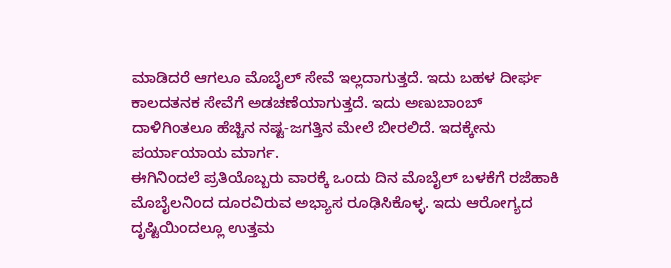ಮಾಡಿದರೆ ಆಗಲೂ ಮೊಬೈಲ್ ಸೇವೆ ಇಲ್ಲದಾಗುತ್ತದೆ. ಇದು ಬಹಳ ದೀರ್ಘ ಕಾಲದತನಕ ಸೇವೆಗೆ ಅಡಚಣೆಯಾಗುತ್ತದೆ. ಇದು ಅಣುಬಾಂಬ್ ದಾಳಿಗಿಂತಲೂ ಹೆಚ್ಚಿನ ನಷ್ಟ-ಜಗತ್ತಿನ ಮೇಲೆ ಬೀರಲಿದೆ. ಇದಕ್ಕೇನು ಪರ್ಯಾಯಾಯ ಮಾರ್ಗ.
ಈಗಿನಿಂದಲೆ ಪ್ರತಿಯೊಬ್ಬರು ವಾರಕ್ಕೆ ಒಂದು ದಿನ ಮೊಬೈಲ್ ಬಳಕೆಗೆ ರಜೆಹಾಕಿ ಮೊಬೈಲನಿಂದ ದೂರವಿರುವ ಅಭ್ಯಾಸ ರೂಢಿಸಿಕೊಳ್ಳ. ಇದು ಆರೋಗ್ಯದ ದೃಷ್ಟಿಯಿಂದಲ್ಲೂ ಉತ್ತಮ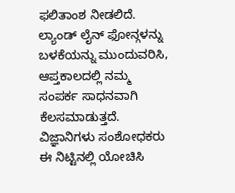ಫಲಿತಾಂಶ ನೀಡಲಿದೆ.
ಲ್ಯಾಂಡ್ ಲೈನ್ ಫೋನ್ಗಳನ್ನು ಬಳಕೆಯನ್ನು ಮುಂದುವರಿಸಿ, ಆಪ್ತಕಾಲದಲ್ಲಿ ನಮ್ಮ ಸಂಪರ್ಕ ಸಾಧನವಾಗಿ ಕೆಲಸಮಾಡುತ್ತದೆ.
ವಿಜ್ಞಾನಿಗಳು ಸಂಶೋಧಕರು ಈ ನಿಟ್ಟಿನಲ್ಲಿ ಯೋಚಿಸಿ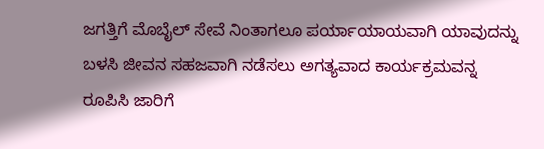ಜಗತ್ತಿಗೆ ಮೊಬೈಲ್ ಸೇವೆ ನಿಂತಾಗಲೂ ಪರ್ಯಾಯಾಯವಾಗಿ ಯಾವುದನ್ನು ಬಳಸಿ ಜೀವನ ಸಹಜವಾಗಿ ನಡೆಸಲು ಅಗತ್ಯವಾದ ಕಾರ್ಯಕ್ರಮವನ್ನ ರೂಪಿಸಿ ಜಾರಿಗೆ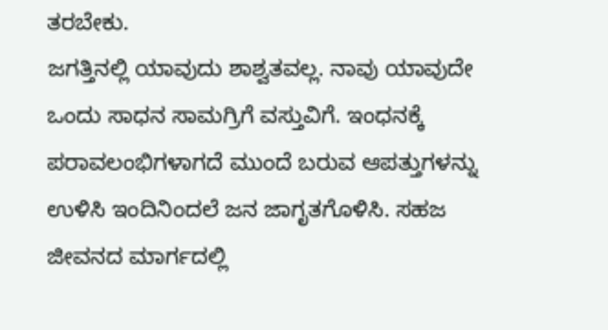ತರಬೇಕು.
ಜಗತ್ತಿನಲ್ಲಿ ಯಾವುದು ಶಾಶ್ವತವಲ್ಲ. ನಾವು ಯಾವುದೇ ಒಂದು ಸಾಧನ ಸಾಮಗ್ರಿಗೆ ವಸ್ತುವಿಗೆ. ಇಂಧನಕ್ಕೆ ಪರಾವಲಂಭಿಗಳಾಗದೆ ಮುಂದೆ ಬರುವ ಆಪತ್ತುಗಳನ್ನು ಉಳಿಸಿ ಇಂದಿನಿಂದಲೆ ಜನ ಜಾಗೃತಗೊಳಿಸಿ. ಸಹಜ ಜೀವನದ ಮಾರ್ಗದಲ್ಲಿ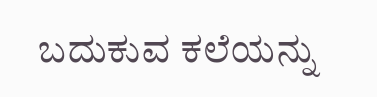ಬದುಕುವ ಕಲೆಯನ್ನು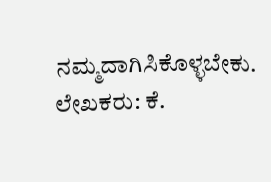ನಮ್ಮದಾಗಿಸಿಕೊಳ್ಳಬೇಕು.
ಲೇಖಕರು: ಕೆ.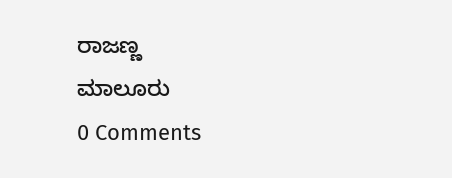ರಾಜಣ್ಣ
ಮಾಲೂರು
0 Comments